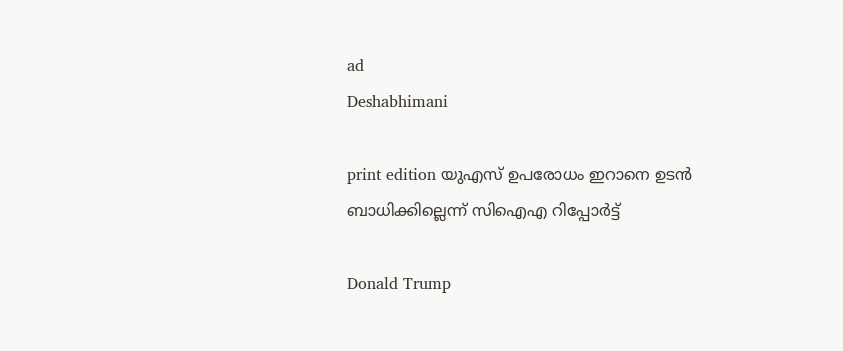ad
Deshabhimani

print edition യുഎസ്‌ ഉപരോധം ഇറാനെ ഉടൻ
ബാധിക്കില്ലെന്ന്‌ സിഐഎ റിപ്പോർട്ട്‌

Donald Trump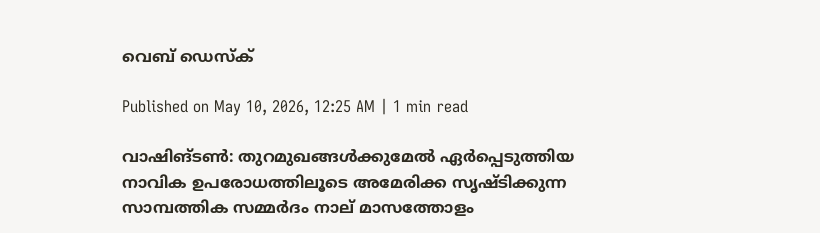വെബ് ഡെസ്ക്

Published on May 10, 2026, 12:25 AM | 1 min read

വാഷിങ്‌ടൺ: തുറമുഖങ്ങൾക്കുമേൽ ഏർപ്പെടുത്തിയ നാവിക ഉപരോധത്തിലൂടെ അമേരിക്ക സൃഷ്‌ടിക്കുന്ന സാമ്പത്തിക സമ്മർദം നാല് മാസത്തോളം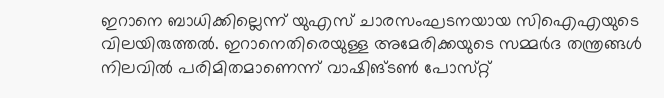ഇറാനെ ബാധിക്കില്ലെന്ന്‌ യുഎസ്‌ ചാരസംഘടനയായ സിഐഎയുടെ വിലയിരുത്തൽ. ഇറാനെതിരെയുള്ള അമേരിക്കയുടെ സമ്മർദ തന്ത്രങ്ങൾ നിലവിൽ പരിമിതമാണെന്ന്‌ വാഷിങ്‌ടൺ പോസ്‌റ്റ്‌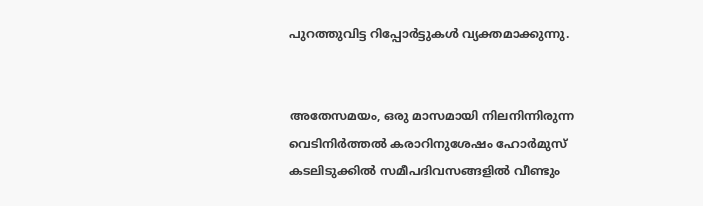പുറത്തുവിട്ട റിപ്പോർട്ടുകൾ വ്യക്തമാക്കുന്നു.


അതേസമയം, ഒരു മാസമായി നിലനിന്നിരുന്ന വെടിനിർത്തൽ കരാറിനുശേഷം ഹോർമുസ് കടലിടുക്കിൽ സമീപദിവസങ്ങളിൽ വീണ്ടും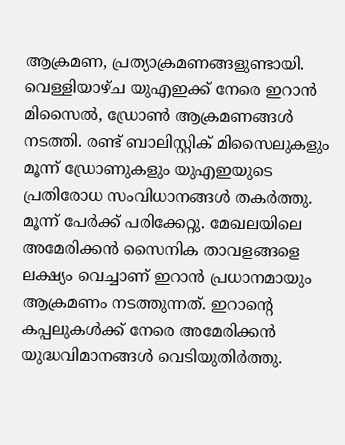ആക്രമണ, പ്രത്യാക്രമണങ്ങളുണ്ടായി. വെള്ളിയാഴ്ച യുഎഇക്ക്‌ നേരെ ഇറാൻ മിസൈൽ, ഡ്രോൺ ആക്രമണങ്ങൾ നടത്തി. രണ്ട് ബാലിസ്റ്റിക് മിസൈലുകളും മൂന്ന് ഡ്രോണുകളും യുഎഇയുടെ പ്രതിരോധ സംവിധാനങ്ങൾ തകർത്തു. മൂന്ന് പേർക്ക് പരിക്കേറ്റു. മേഖലയിലെ അമേരിക്കൻ സൈനിക താവളങ്ങളെ ലക്ഷ്യം വെച്ചാണ് ഇറാൻ പ്രധാനമായും ആക്രമണം നടത്തുന്നത്. ഇറാന്റെ കപ്പലുകൾക്ക് നേരെ അമേരിക്കൻ യുദ്ധവിമാനങ്ങൾ വെടിയുതിർത്തു.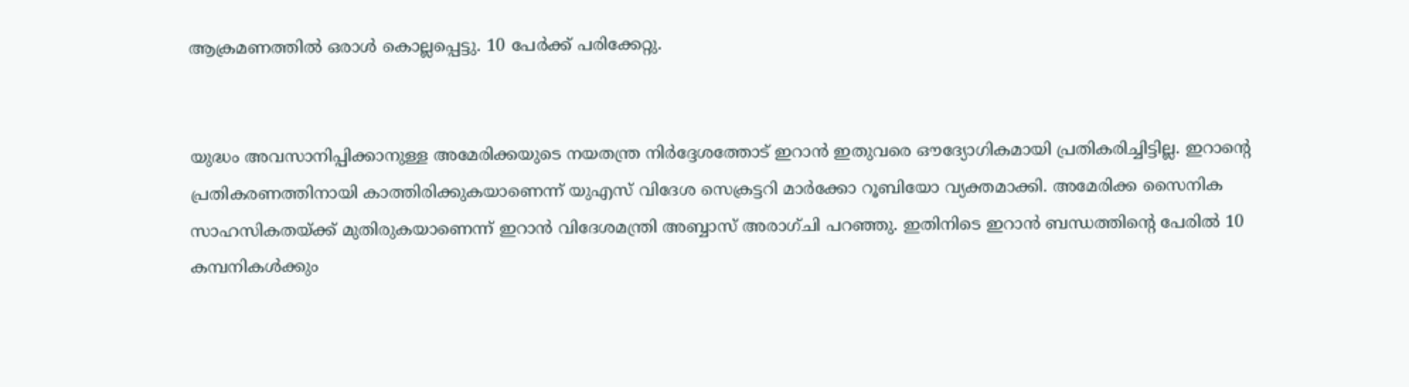ആക്രമണത്തിൽ ഒരാൾ കൊല്ലപ്പെട്ടു. 10 പേർക്ക് പരിക്കേറ്റു.


യുദ്ധം അവസാനിപ്പിക്കാനുള്ള അമേരിക്കയുടെ നയതന്ത്ര നിർദ്ദേശത്തോട് ഇറാൻ ഇതുവരെ ഔദ്യോഗികമായി പ്രതികരിച്ചിട്ടില്ല. ഇറാന്റെ പ്രതികരണത്തിനായി കാത്തിരിക്കുകയാണെന്ന് യുഎസ്‌ വിദേശ സെക്രട്ടറി മാർക്കോ റൂബിയോ വ്യക്തമാക്കി. അമേരിക്ക സൈനിക സാഹസികതയ്ക്ക് മുതിരുകയാണെന്ന് ഇറാൻ വിദേശമന്ത്രി അബ്ബാസ് അരാഗ്‌ചി പറഞ്ഞു. ഇതിനിടെ ഇറാൻ ബന്ധത്തിന്റെ പേരിൽ 10 കമ്പനികൾക്കും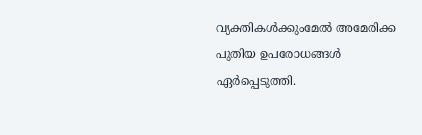വ്യക്തികൾക്കുംമേൽ അമേരിക്ക പുതിയ ഉപരോധങ്ങൾ ഏർപ്പെടുത്തി.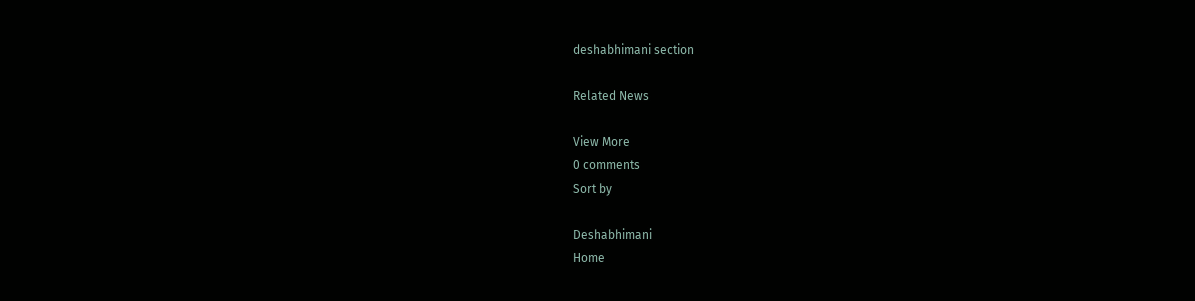deshabhimani section

Related News

View More
0 comments
Sort by

Deshabhimani
Home